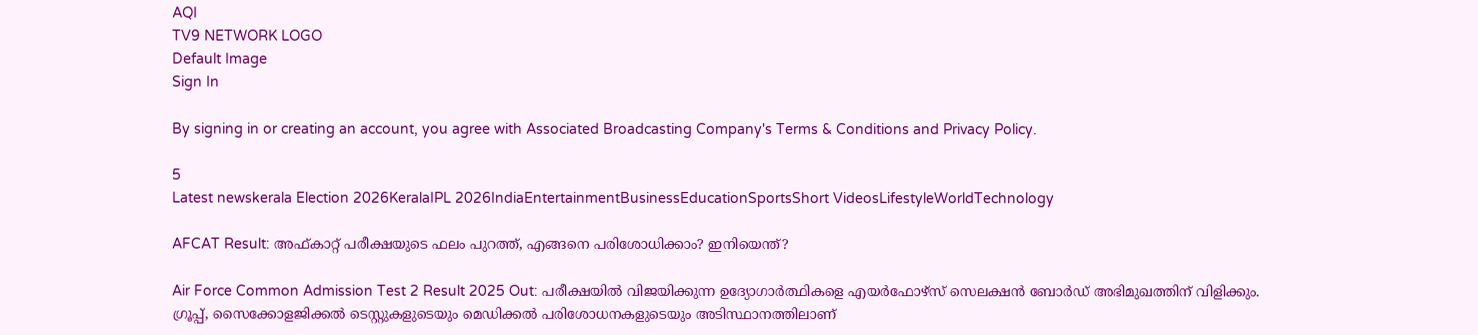AQI
TV9 NETWORK LOGO
Default Image
Sign In

By signing in or creating an account, you agree with Associated Broadcasting Company's Terms & Conditions and Privacy Policy.

5
Latest newskerala Election 2026KeralaIPL 2026IndiaEntertainmentBusinessEducationSportsShort VideosLifestyleWorldTechnology

AFCAT Result: അഫ്കാറ്റ് പരീക്ഷയുടെ ഫലം പുറത്ത്, എങ്ങനെ പരിശോധിക്കാം? ഇനിയെന്ത്?

Air Force Common Admission Test 2 Result 2025 Out: പരീക്ഷയിൽ വിജയിക്കുന്ന ഉദ്യോഗാർത്ഥികളെ എയർഫോഴ്സ് സെലക്ഷൻ ബോർഡ് അഭിമുഖത്തിന് വിളിക്കും. ഗ്രൂപ്പ്, സൈക്കോളജിക്കൽ ടെസ്റ്റുകളുടെയും മെഡിക്കൽ പരിശോധനകളുടെയും അടിസ്ഥാനത്തിലാണ്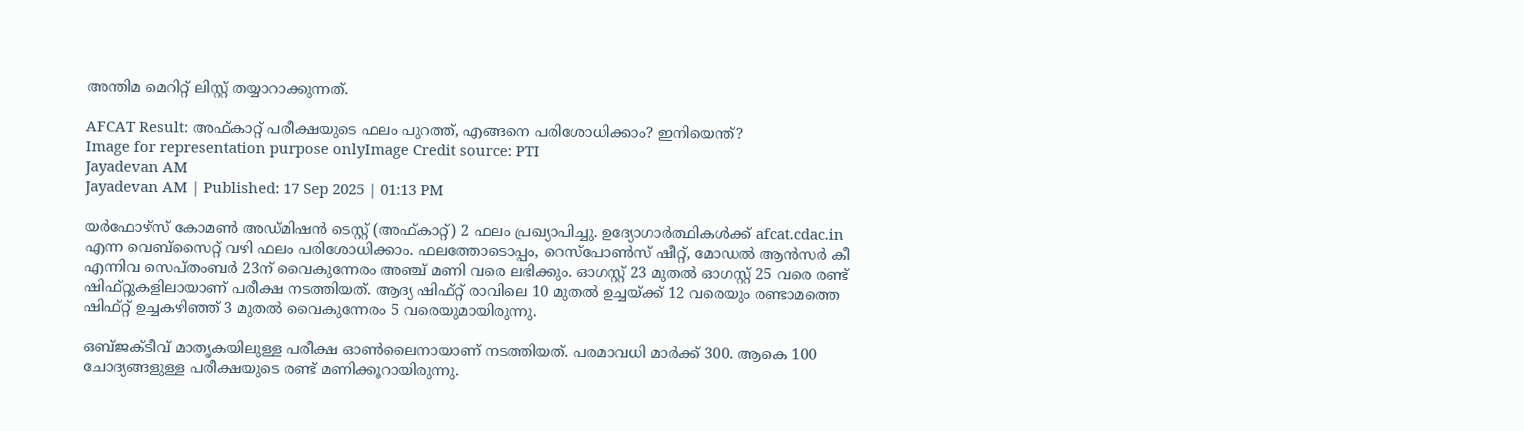അന്തിമ മെറിറ്റ് ലിസ്റ്റ് തയ്യാറാക്കുന്നത്.

AFCAT Result: അഫ്കാറ്റ് പരീക്ഷയുടെ ഫലം പുറത്ത്, എങ്ങനെ പരിശോധിക്കാം? ഇനിയെന്ത്?
Image for representation purpose onlyImage Credit source: PTI
Jayadevan AM
Jayadevan AM | Published: 17 Sep 2025 | 01:13 PM

യര്‍ഫോഴ്‌സ് കോമണ്‍ അഡ്മിഷന്‍ ടെസ്റ്റ് (അഫ്കാറ്റ്) 2 ഫലം പ്രഖ്യാപിച്ചു. ഉദ്യോഗാർത്ഥികൾക്ക് afcat.cdac.in എന്ന വെബ്‌സൈറ്റ് വഴി ഫലം പരിശോധിക്കാം. ഫലത്തോടൊപ്പം, റെസ്‌പോണ്‍സ് ഷീറ്റ്, മോഡല്‍ ആന്‍സര്‍ കീ എന്നിവ സെപ്തംബര്‍ 23ന് വൈകുന്നേരം അഞ്ച് മണി വരെ ലഭിക്കും. ഓഗസ്റ്റ് 23 മുതൽ ഓഗസ്റ്റ് 25 വരെ രണ്ട് ഷിഫ്റ്റുകളിലായാണ് പരീക്ഷ നടത്തിയത്. ആദ്യ ഷിഫ്റ്റ് രാവിലെ 10 മുതൽ ഉച്ചയ്ക്ക് 12 വരെയും രണ്ടാമത്തെ ഷിഫ്റ്റ് ഉച്ചകഴിഞ്ഞ് 3 മുതൽ വൈകുന്നേരം 5 വരെയുമായിരുന്നു.

ഒബ്ജക്ടീവ് മാതൃകയിലുള്ള പരീക്ഷ ഓണ്‍ലൈനായാണ് നടത്തിയത്. പരമാവധി മാര്‍ക്ക് 300. ആകെ 100 ചോദ്യങ്ങളുള്ള പരീക്ഷയുടെ രണ്ട് മണിക്കൂറായിരുന്നു.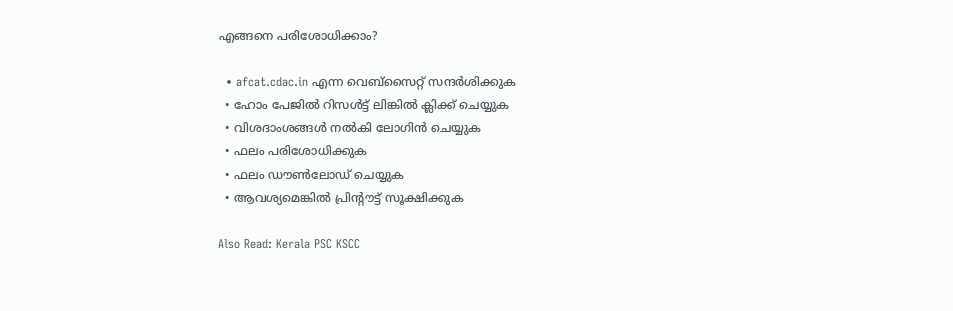എങ്ങനെ പരിശോധിക്കാം?

  • afcat.cdac.in എന്ന വെബ്‌സൈറ്റ് സന്ദര്‍ശിക്കുക
  • ഹോം പേജിൽ റിസള്‍ട്ട് ലിങ്കില്‍ ക്ലിക്ക് ചെയ്യുക
  • വിശദാംശങ്ങള്‍ നല്‍കി ലോഗിന്‍ ചെയ്യുക
  • ഫലം പരിശോധിക്കുക
  • ഫലം ഡൗൺലോഡ് ചെയ്യുക
  • ആവശ്യമെങ്കില്‍ പ്രിന്റൗട്ട് സൂക്ഷിക്കുക

Also Read: Kerala PSC KSCC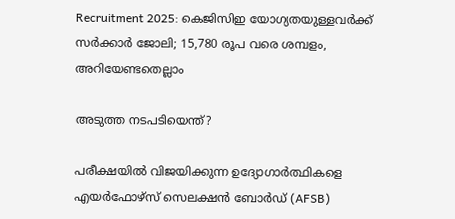Recruitment 2025: കെജിസിഇ യോഗ്യതയുള്ളവർക്ക് സർക്കാർ ജോലി; 15,780 രൂപ വരെ ശമ്പളം, അറിയേണ്ടതെല്ലാം

അടുത്ത നടപടിയെന്ത്?

പരീക്ഷയിൽ വിജയിക്കുന്ന ഉദ്യോഗാർത്ഥികളെ എയർഫോഴ്സ് സെലക്ഷൻ ബോർഡ് (AFSB)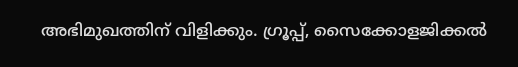അഭിമുഖത്തിന് വിളിക്കും. ഗ്രൂപ്പ്, സൈക്കോളജിക്കൽ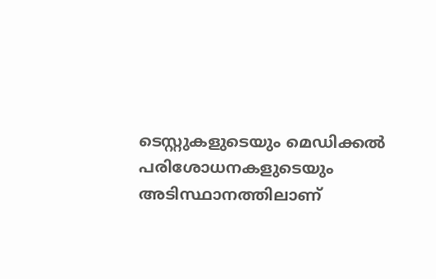ടെസ്റ്റുകളുടെയും മെഡിക്കൽ പരിശോധനകളുടെയും അടിസ്ഥാനത്തിലാണ്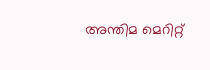അന്തിമ മെറിറ്റ്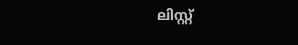ലിസ്റ്റ്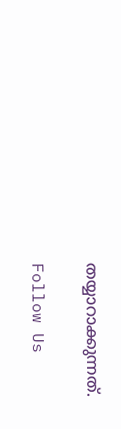തയ്യാറാക്കുന്നത്.

Follow Us